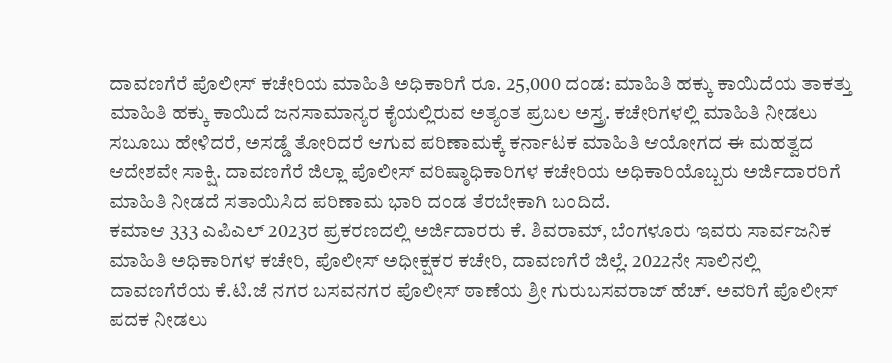ದಾವಣಗೆರೆ ಪೊಲೀಸ್ ಕಚೇರಿಯ ಮಾಹಿತಿ ಅಧಿಕಾರಿಗೆ ರೂ. 25,000 ದಂಡ: ಮಾಹಿತಿ ಹಕ್ಕು ಕಾಯಿದೆಯ ತಾಕತ್ತು
ಮಾಹಿತಿ ಹಕ್ಕು ಕಾಯಿದೆ ಜನಸಾಮಾನ್ಯರ ಕೈಯಲ್ಲಿರುವ ಅತ್ಯಂತ ಪ್ರಬಲ ಅಸ್ತ್ರ. ಕಚೇರಿಗಳಲ್ಲಿ ಮಾಹಿತಿ ನೀಡಲು ಸಬೂಬು ಹೇಳಿದರೆ, ಅಸಡ್ಡೆ ತೋರಿದರೆ ಆಗುವ ಪರಿಣಾಮಕ್ಕೆ ಕರ್ನಾಟಕ ಮಾಹಿತಿ ಆಯೋಗದ ಈ ಮಹತ್ವದ ಆದೇಶವೇ ಸಾಕ್ಷಿ. ದಾವಣಗೆರೆ ಜಿಲ್ಲಾ ಪೊಲೀಸ್ ವರಿಷ್ಠಾಧಿಕಾರಿಗಳ ಕಚೇರಿಯ ಅಧಿಕಾರಿಯೊಬ್ಬರು ಅರ್ಜಿದಾರರಿಗೆ ಮಾಹಿತಿ ನೀಡದೆ ಸತಾಯಿಸಿದ ಪರಿಣಾಮ ಭಾರಿ ದಂಡ ತೆರಬೇಕಾಗಿ ಬಂದಿದೆ.
ಕಮಾಆ 333 ಎಪಿಎಲ್ 2023ರ ಪ್ರಕರಣದಲ್ಲಿ ಅರ್ಜಿದಾರರು ಕೆ. ಶಿವರಾಮ್, ಬೆಂಗಳೂರು ಇವರು ಸಾರ್ವಜನಿಕ ಮಾಹಿತಿ ಅಧಿಕಾರಿಗಳ ಕಚೇರಿ, ಪೊಲೀಸ್ ಅಧೀಕ್ಷಕರ ಕಚೇರಿ, ದಾವಣಗೆರೆ ಜಿಲ್ಲೆ. 2022ನೇ ಸಾಲಿನಲ್ಲಿ ದಾವಣಗೆರೆಯ ಕೆ.ಟಿ.ಜೆ ನಗರ ಬಸವನಗರ ಪೊಲೀಸ್ ಠಾಣೆಯ ಶ್ರೀ ಗುರುಬಸವರಾಜ್ ಹೆಚ್. ಅವರಿಗೆ ಪೊಲೀಸ್ ಪದಕ ನೀಡಲು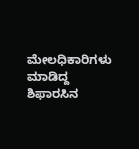ಮೇಲಧಿಕಾರಿಗಳು ಮಾಡಿದ್ದ ಶಿಫಾರಸಿನ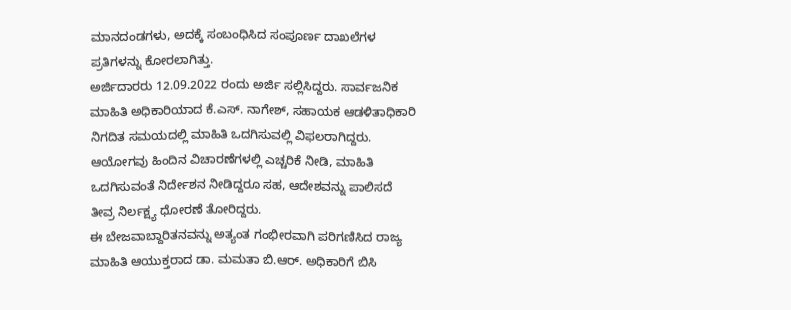ಮಾನದಂಡಗಳು, ಅದಕ್ಕೆ ಸಂಬಂಧಿಸಿದ ಸಂಪೂರ್ಣ ದಾಖಲೆಗಳ ಪ್ರತಿಗಳನ್ನು ಕೋರಲಾಗಿತ್ತು.
ಅರ್ಜಿದಾರರು 12.09.2022 ರಂದು ಅರ್ಜಿ ಸಲ್ಲಿಸಿದ್ದರು. ಸಾರ್ವಜನಿಕ ಮಾಹಿತಿ ಅಧಿಕಾರಿಯಾದ ಕೆ.ಎಸ್. ನಾಗೇಶ್, ಸಹಾಯಕ ಆಡಳಿತಾಧಿಕಾರಿ ನಿಗದಿತ ಸಮಯದಲ್ಲಿ ಮಾಹಿತಿ ಒದಗಿಸುವಲ್ಲಿ ವಿಫಲರಾಗಿದ್ದರು. ಆಯೋಗವು ಹಿಂದಿನ ವಿಚಾರಣೆಗಳಲ್ಲಿ ಎಚ್ಚರಿಕೆ ನೀಡಿ, ಮಾಹಿತಿ ಒದಗಿಸುವಂತೆ ನಿರ್ದೇಶನ ನೀಡಿದ್ದರೂ ಸಹ, ಆದೇಶವನ್ನು ಪಾಲಿಸದೆ ತೀವ್ರ ನಿರ್ಲಕ್ಷ್ಯ ಧೋರಣೆ ತೋರಿದ್ದರು.
ಈ ಬೇಜವಾಬ್ದಾರಿತನವನ್ನು ಅತ್ಯಂತ ಗಂಭೀರವಾಗಿ ಪರಿಗಣಿಸಿದ ರಾಜ್ಯ ಮಾಹಿತಿ ಆಯುಕ್ತರಾದ ಡಾ. ಮಮತಾ ಬಿ.ಆರ್. ಅಧಿಕಾರಿಗೆ ಬಿಸಿ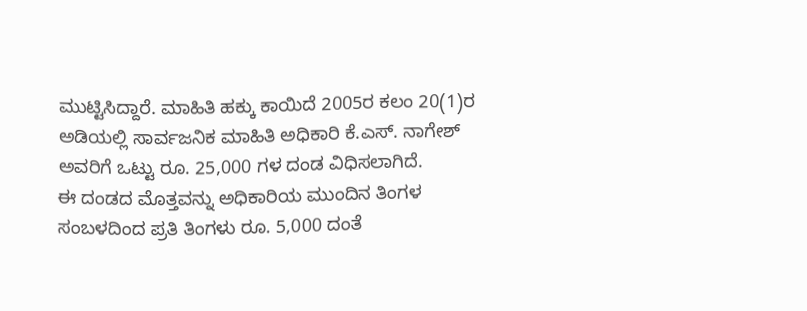ಮುಟ್ಟಿಸಿದ್ದಾರೆ. ಮಾಹಿತಿ ಹಕ್ಕು ಕಾಯಿದೆ 2005ರ ಕಲಂ 20(1)ರ ಅಡಿಯಲ್ಲಿ ಸಾರ್ವಜನಿಕ ಮಾಹಿತಿ ಅಧಿಕಾರಿ ಕೆ.ಎಸ್. ನಾಗೇಶ್ ಅವರಿಗೆ ಒಟ್ಟು ರೂ. 25,000 ಗಳ ದಂಡ ವಿಧಿಸಲಾಗಿದೆ.
ಈ ದಂಡದ ಮೊತ್ತವನ್ನು ಅಧಿಕಾರಿಯ ಮುಂದಿನ ತಿಂಗಳ ಸಂಬಳದಿಂದ ಪ್ರತಿ ತಿಂಗಳು ರೂ. 5,000 ದಂತೆ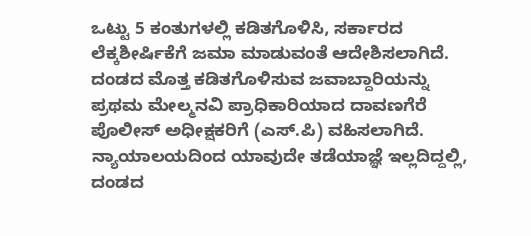ಒಟ್ಟು 5 ಕಂತುಗಳಲ್ಲಿ ಕಡಿತಗೊಳಿಸಿ, ಸರ್ಕಾರದ ಲೆಕ್ಕಶೀರ್ಷಿಕೆಗೆ ಜಮಾ ಮಾಡುವಂತೆ ಆದೇಶಿಸಲಾಗಿದೆ. ದಂಡದ ಮೊತ್ತ ಕಡಿತಗೊಳಿಸುವ ಜವಾಬ್ದಾರಿಯನ್ನು ಪ್ರಥಮ ಮೇಲ್ಮನವಿ ಪ್ರಾಧಿಕಾರಿಯಾದ ದಾವಣಗೆರೆ ಪೊಲೀಸ್ ಅಧೀಕ್ಷಕರಿಗೆ (ಎಸ್.ಪಿ) ವಹಿಸಲಾಗಿದೆ. ನ್ಯಾಯಾಲಯದಿಂದ ಯಾವುದೇ ತಡೆಯಾಜ್ಞೆ ಇಲ್ಲದಿದ್ದಲ್ಲಿ, ದಂಡದ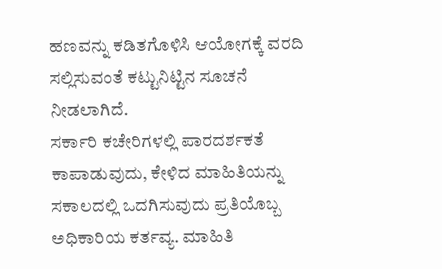ಹಣವನ್ನು ಕಡಿತಗೊಳಿಸಿ ಆಯೋಗಕ್ಕೆ ವರದಿ ಸಲ್ಲಿಸುವಂತೆ ಕಟ್ಟುನಿಟ್ಟಿನ ಸೂಚನೆ ನೀಡಲಾಗಿದೆ.
ಸರ್ಕಾರಿ ಕಚೇರಿಗಳಲ್ಲಿ ಪಾರದರ್ಶಕತೆ ಕಾಪಾಡುವುದು, ಕೇಳಿದ ಮಾಹಿತಿಯನ್ನು ಸಕಾಲದಲ್ಲಿ ಒದಗಿಸುವುದು ಪ್ರತಿಯೊಬ್ಬ ಅಧಿಕಾರಿಯ ಕರ್ತವ್ಯ. ಮಾಹಿತಿ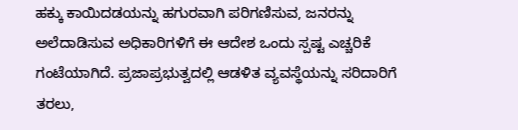ಹಕ್ಕು ಕಾಯಿದಡಯನ್ನು ಹಗುರವಾಗಿ ಪರಿಗಣಿಸುವ, ಜನರನ್ನು ಅಲೆದಾಡಿಸುವ ಅಧಿಕಾರಿಗಳಿಗೆ ಈ ಆದೇಶ ಒಂದು ಸ್ಪಷ್ಟ ಎಚ್ಚರಿಕೆ ಗಂಟೆಯಾಗಿದೆ. ಪ್ರಜಾಪ್ರಭುತ್ವದಲ್ಲಿ ಆಡಳಿತ ವ್ಯವಸ್ಥೆಯನ್ನು ಸರಿದಾರಿಗೆ ತರಲು,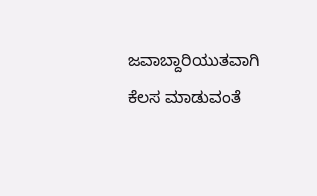ಜವಾಬ್ದಾರಿಯುತವಾಗಿ ಕೆಲಸ ಮಾಡುವಂತೆ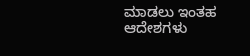ಮಾಡಲು ಇಂತಹ ಆದೇಶಗಳು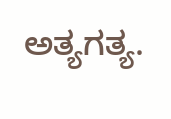ಅತ್ಯಗತ್ಯ.